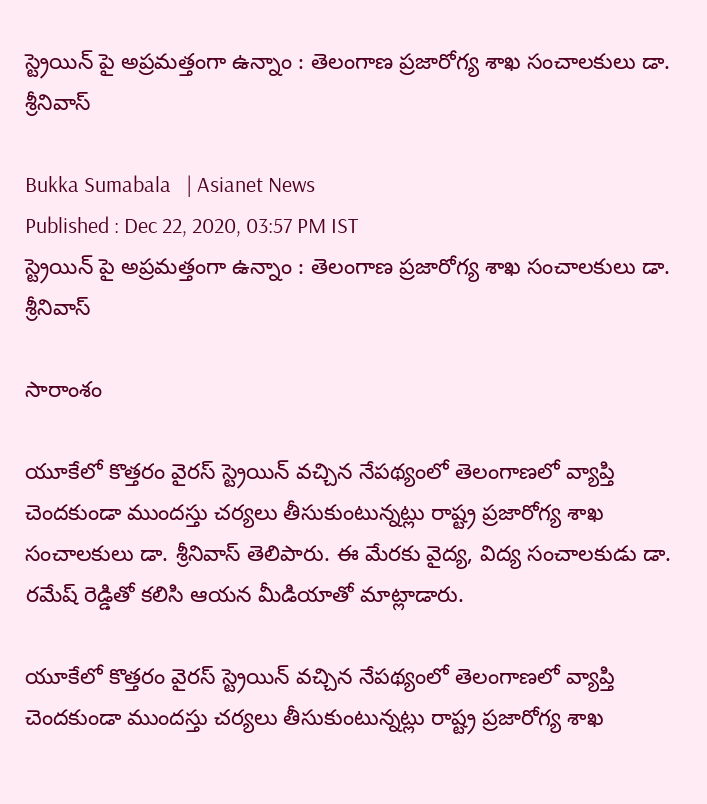స్ట్రెయిన్ పై అప్రమత్తంగా ఉన్నాం : తెలంగాణ ప్రజారోగ్య శాఖ సంచాలకులు డా. శ్రీనివాస్

Bukka Sumabala   | Asianet News
Published : Dec 22, 2020, 03:57 PM IST
స్ట్రెయిన్ పై అప్రమత్తంగా ఉన్నాం : తెలంగాణ ప్రజారోగ్య శాఖ సంచాలకులు డా. శ్రీనివాస్

సారాంశం

యూకేలో కొత్తరం వైరస్ స్ట్రెయిన్ వచ్చిన నేపథ్యంలో తెలంగాణలో వ్యాప్తి చెందకుండా ముందస్తు చర్యలు తీసుకుంటున్నట్లు రాష్ట్ర ప్రజారోగ్య శాఖ సంచాలకులు డా. శ్రీనివాస్ తెలిపారు. ఈ మేరకు వైద్య, విద్య సంచాలకుడు డా. రమేష్ రెడ్డితో కలిసి ఆయన మీడియాతో మాట్లాడారు.

యూకేలో కొత్తరం వైరస్ స్ట్రెయిన్ వచ్చిన నేపథ్యంలో తెలంగాణలో వ్యాప్తి చెందకుండా ముందస్తు చర్యలు తీసుకుంటున్నట్లు రాష్ట్ర ప్రజారోగ్య శాఖ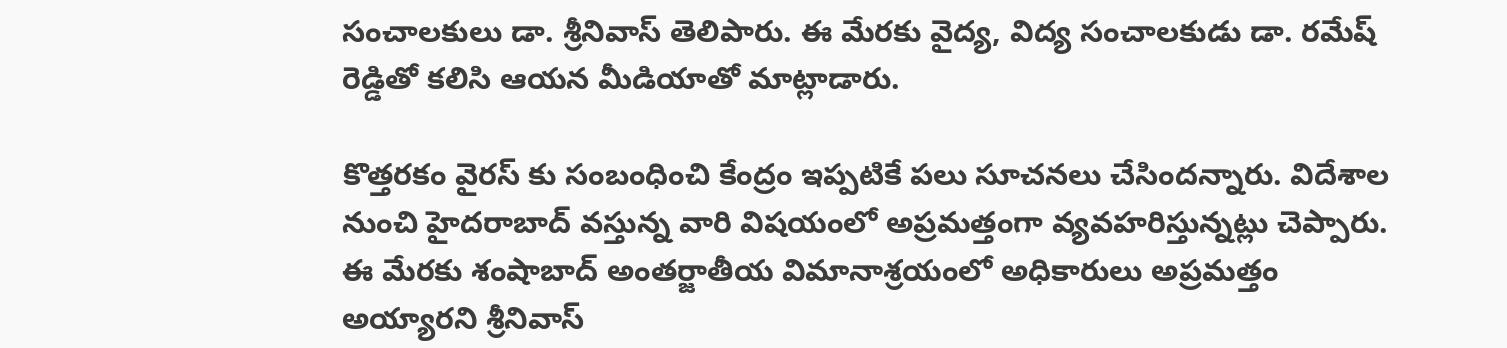సంచాలకులు డా. శ్రీనివాస్ తెలిపారు. ఈ మేరకు వైద్య, విద్య సంచాలకుడు డా. రమేష్ రెడ్డితో కలిసి ఆయన మీడియాతో మాట్లాడారు.

కొత్తరకం వైరస్ కు సంబంధించి కేంద్రం ఇప్పటికే పలు సూచనలు చేసిందన్నారు. విదేశాల నుంచి హైదరాబాద్ వస్తున్న వారి విషయంలో అప్రమత్తంగా వ్యవహరిస్తున్నట్లు చెప్పారు. ఈ మేరకు శంషాబాద్ అంతర్జాతీయ విమానాశ్రయంలో అధికారులు అప్రమత్తం అయ్యారని శ్రీనివాస్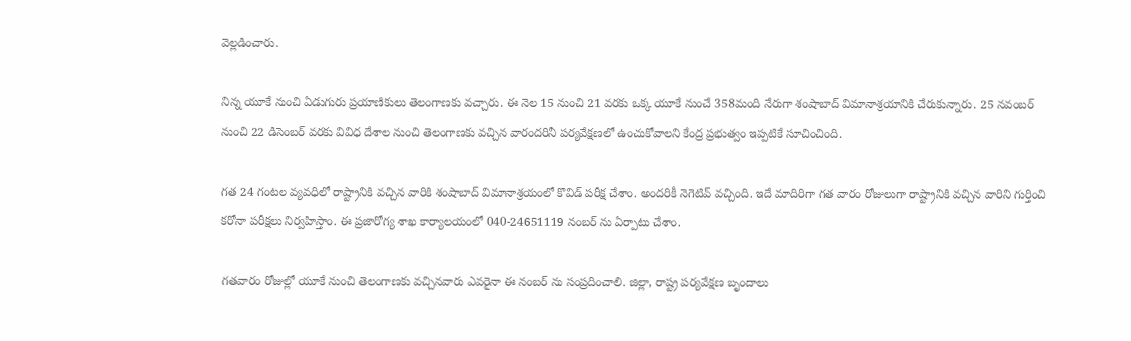వెల్లడించారు.

నిన్న యూకే నుంచి ఏడుగురు ప్రయాణికులు తెలంగాణకు వచ్చారు. ఈ నెల 15 నుంచి 21 వరకు ఒక్క యూకే నుంచే 358మంది నేరుగా శంషాబాద్ విమానాశ్రయానికి చేరుకున్నారు. 25 నవంబర్ నుంచి 22 డిసెంబర్ వరకు వివిధ దేశాల నుంచి తెలంగాణకు వచ్చిన వారందరినీ పర్యవేక్షణలో ఉంచుకోవాలని కేంద్ర ప్రభుత్వం ఇప్పటికే సూచించింది.

గత 24 గంటల వ్యవధిలో రాష్ట్రానికి వచ్చిన వారికి శంషాబాద్ విమానాశ్రయంలో కొవిడ్ పరీక్ష చేశాం. అందరికీ నెగెటివ్ వచ్చింది. ఇదే మాదిరిగా గత వారం రోజులుగా రాష్ట్రానికి వచ్చిన వారిని గుర్తించి కరోనా పరీక్షలు నిర్వహిస్తాం. ఈ ప్రజారోగ్య శాఖ కార్యాలయంలో 040-24651119 నంబర్ ను ఏర్పాటు చేశాం.

గతవారం రోజుల్లో యూకే నుంచి తెలంగాణకు వచ్చినవారు ఎవరైనా ఈ నంబర్ ను సంప్రదించాలి. జిల్లా, రాష్ట్ర పర్యవేక్షణ బృందాలు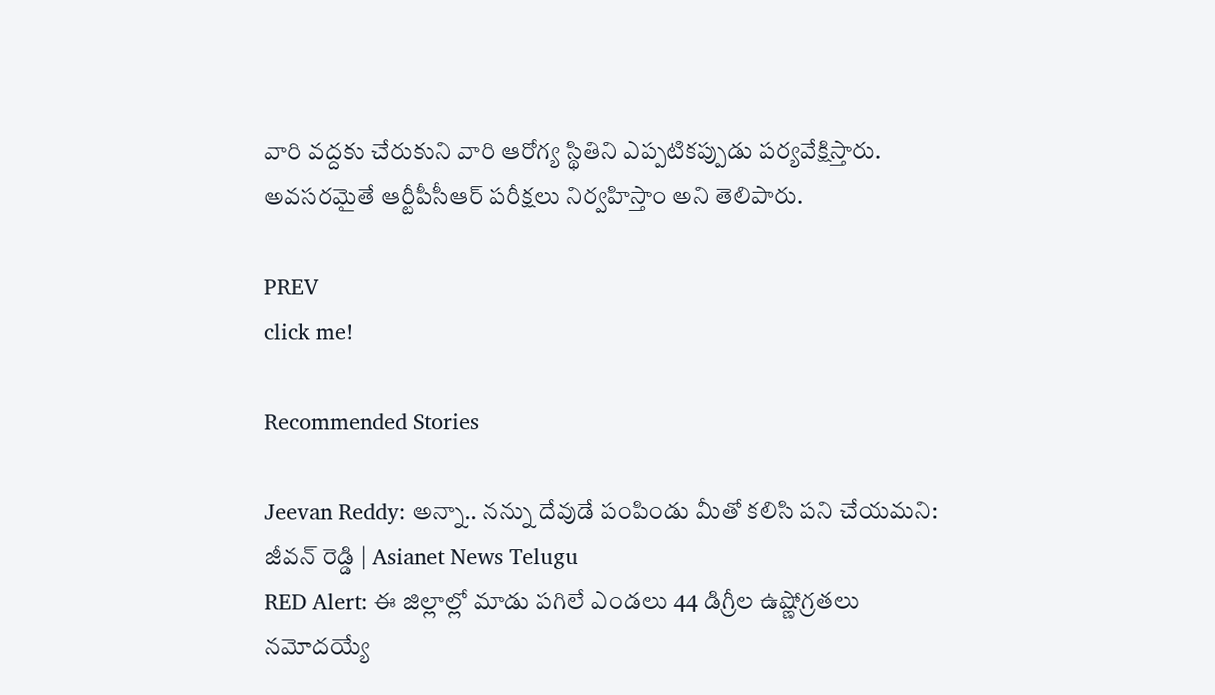వారి వద్దకు చేరుకుని వారి ఆరోగ్య స్థితిని ఎప్పటికప్పుడు పర్యవేక్షిస్తారు. అవసరమైతే ఆర్టీపీసీఆర్ పరీక్షలు నిర్వహిస్తాం అని తెలిపారు.

PREV
click me!

Recommended Stories

Jeevan Reddy: అన్నా.. నన్ను దేవుడే పంపిండు మీతో కలిసి పని చేయమని: జీవన్ రెడ్డి | Asianet News Telugu
RED Alert: ఈ జిల్లాల్లో మాడు పగిలే ఎండలు 44 డిగ్రీల ఉష్ణోగ్రతలు నమోదయ్యే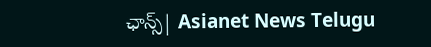ఛాన్స్| Asianet News Telugu